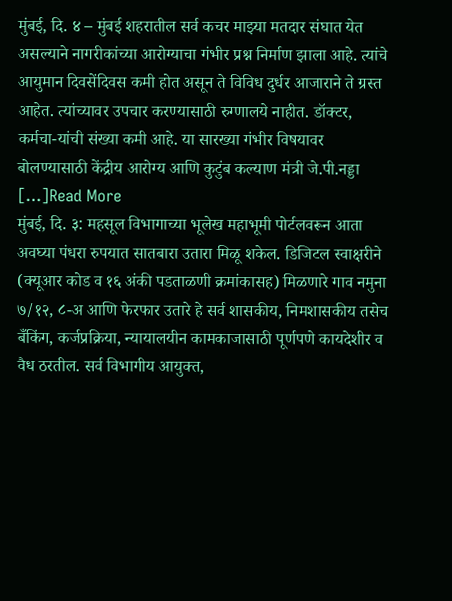मुंबई, दि. ४ – मुंबई शहरातील सर्व कचर माझ्या मतदार संघात येत असल्याने नागरीकांच्या आरोग्याचा गंभीर प्रश्न निर्माण झाला आहे. त्यांचे आयुमान दिवसेंदिवस कमी होत असून ते विविध दुर्धर आजाराने ते ग्रस्त आहेत. त्यांच्यावर उपचार करण्यासाठी रुग्णालये नाहीत. डॉक्टर, कर्मचा-यांची संख्या कमी आहे. या सारख्या गंभीर विषयावर बोलण्यासाठी केंद्रीय आरोग्य आणि कुटुंब कल्याण मंत्री जे.पी.नड्डा […]Read More
मुंबई, दि. ३: महसूल विभागाच्या भूलेख महाभूमी पोर्टलवरून आता अवघ्या पंधरा रुपयात सातबारा उतारा मिळू शकेल. डिजिटल स्वाक्षरीने (क्यूआर कोड व १६ अंकी पडताळणी क्रमांकासह) मिळणारे गाव नमुना ७/१२, ८-अ आणि फेरफार उतारे हे सर्व शासकीय, निमशासकीय तसेच बँकिंग, कर्जप्रक्रिया, न्यायालयीन कामकाजासाठी पूर्णपणे कायदेशीर व वैध ठरतील. सर्व विभागीय आयुक्त,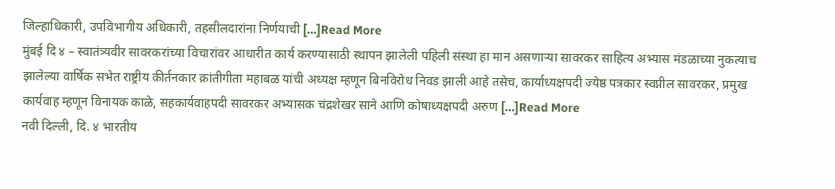जिल्हाधिकारी, उपविभागीय अधिकारी, तहसीलदारांना निर्णयाची […]Read More
मुंबई दि ४ – स्वातंत्र्यवीर सावरकरांच्या विचारांवर आधारीत कार्य करण्यासाठी स्थापन झालेली पहिली संस्था हा मान असणाऱ्या सावरकर साहित्य अभ्यास मंडळाच्या नुकत्याच झालेल्या वार्षिक सभेत राष्ट्रीय कीर्तनकार क्रांतीगीता महाबळ यांची अध्यक्ष म्हणून बिनविरोध निवड झाली आहे तसेच, कार्याध्यक्षपदी ज्येष्ठ पत्रकार स्वप्नील सावरकर, प्रमुख कार्यवाह म्हणून विनायक काळे, सहकार्यवाहपदी सावरकर अभ्यासक चंद्रशेखर साने आणि कोषाध्यक्षपदी अरुण […]Read More
नवी दिल्ली, दि. ४ भारतीय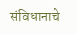संविधानाचे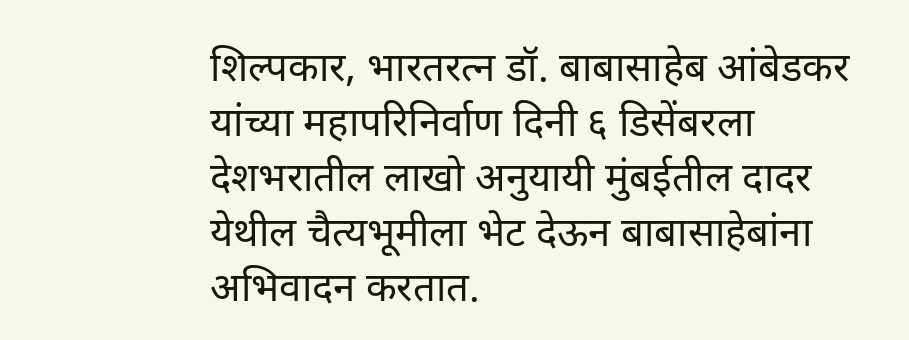शिल्पकार, भारतरत्न डॉ. बाबासाहेब आंबेडकर यांच्या महापरिनिर्वाण दिनी ६ डिसेंबरला देशभरातील लाखो अनुयायी मुंबईतील दादर येथील चैत्यभूमीला भेट देऊन बाबासाहेबांना अभिवादन करतात.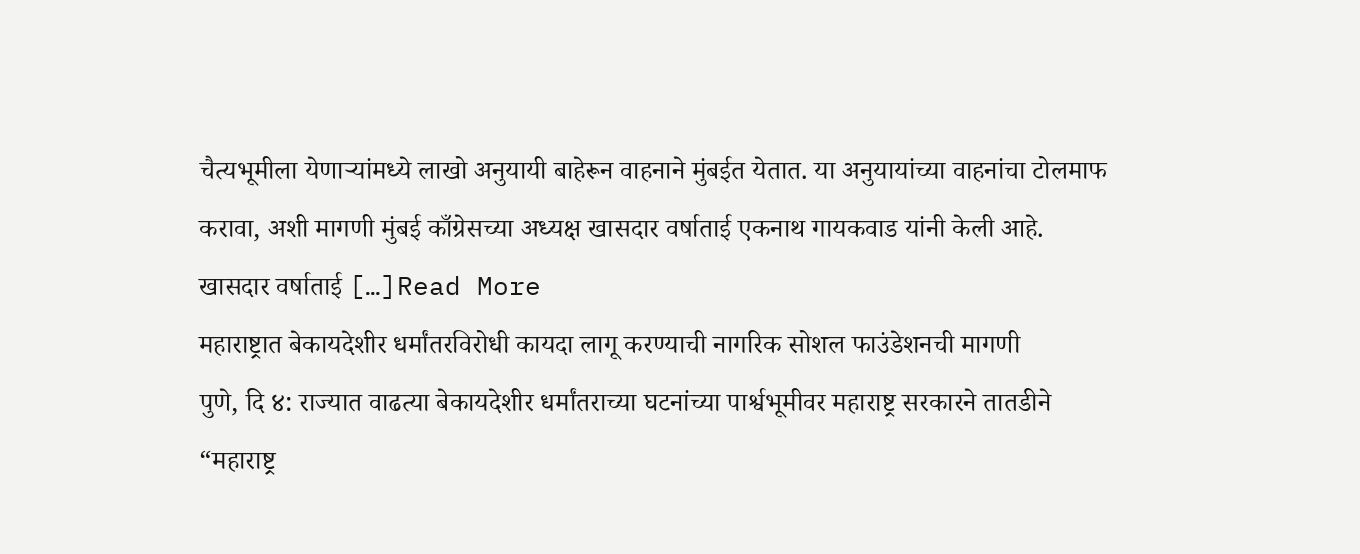चैत्यभूमीला येणाऱ्यांमध्ये लाखो अनुयायी बाहेरून वाहनाने मुंबईत येतात. या अनुयायांच्या वाहनांचा टोलमाफ करावा, अशी मागणी मुंबई काँग्रेसच्या अध्यक्ष खासदार वर्षाताई एकनाथ गायकवाड यांनी केली आहे. खासदार वर्षाताई […]Read More
महाराष्ट्रात बेकायदेशीर धर्मांतरविरोधी कायदा लागू करण्याची नागरिक सोशल फाउंडेशनची मागणी
पुणे, दि ४: राज्यात वाढत्या बेकायदेशीर धर्मांतराच्या घटनांच्या पार्श्वभूमीवर महाराष्ट्र सरकारने तातडीने “महाराष्ट्र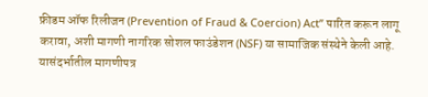फ्रीडम ऑफ रिलीजन (Prevention of Fraud & Coercion) Act” पारित करून लागू करावा, अशी मागणी नागरिक सोशल फाउंडेशन (NSF) या सामाजिक संस्थेने केली आहे. यासंदर्भातील मागणीपत्र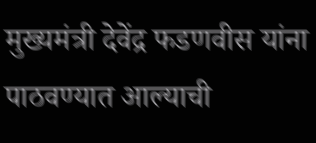मुख्यमंत्री देवेंद्र फडणवीस यांना पाठवण्यात आल्याची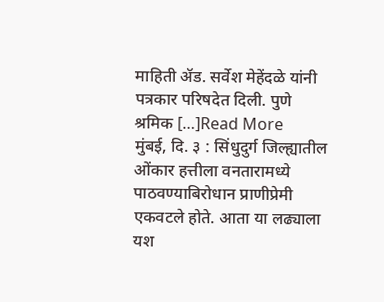माहिती ॲड. सर्वेश मेहेंदळे यांनी पत्रकार परिषदेत दिली. पुणे श्रमिक […]Read More
मुंबई, दि. ३ : सिंधुदुर्ग जिल्ह्यातील ओंकार हत्तीला वनतारामध्ये पाठवण्याबिरोधान प्राणीप्रेमी एकवटले होते. आता या लढ्याला यश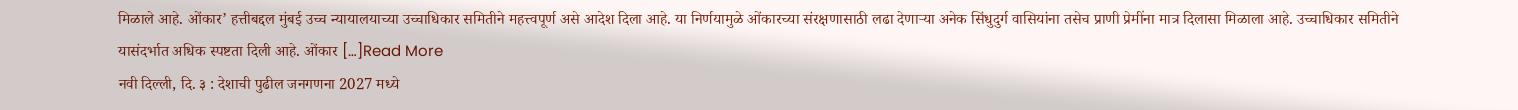मिळाले आहे. ओंकार’ हत्तीबद्दल मुंबई उच्च न्यायालयाच्या उच्चाधिकार समितीने महत्त्वपूर्ण असे आदेश दिला आहे. या निर्णयामुळे ओंकारच्या संरक्षणासाठी लढा देणाऱ्या अनेक सिंधुदुर्ग वासियांना तसेच प्राणी प्रेमींना मात्र दिलासा मिळाला आहे. उच्चाधिकार समितीने यासंदर्भात अधिक स्पष्टता दिली आहे. ओंकार […]Read More
नवी दिल्ली, दि. ३ : देशाची पुढील जनगणना 2027 मध्ये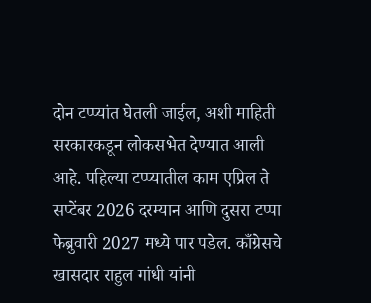दोन टप्प्यांत घेतली जाईल, अशी माहिती सरकारकडून लोकसभेत देण्यात आली आहे. पहिल्या टप्प्यातील काम एप्रिल ते सप्टेंबर 2026 दरम्यान आणि दुसरा टप्पा फेब्रुवारी 2027 मध्ये पार पडेल. काँग्रेसचे खासदार राहुल गांधी यांनी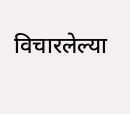विचारलेल्या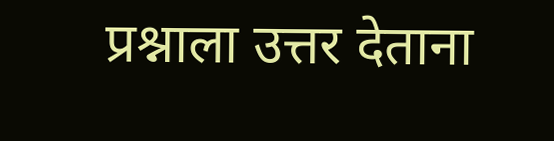प्रश्नाला उत्तर देताना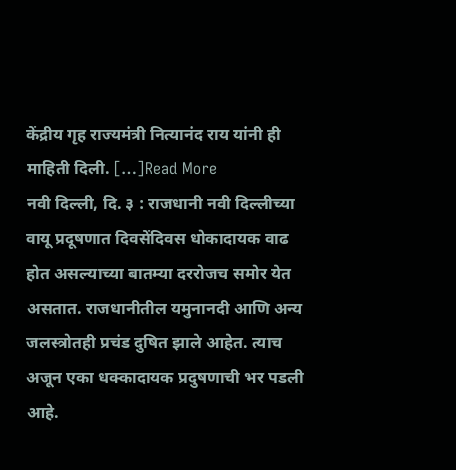केंद्रीय गृह राज्यमंत्री नित्यानंद राय यांनी ही माहिती दिली. […]Read More
नवी दिल्ली, दि. ३ : राजधानी नवी दिल्लीच्या वायू प्रदूषणात दिवसेंदिवस धोकादायक वाढ होत असल्याच्या बातम्या दररोजच समोर येत असतात. राजधानीतील यमुनानदी आणि अन्य जलस्त्रोतही प्रचंड दुषित झाले आहेत. त्याच अजून एका धक्कादायक प्रदुषणाची भर पडली आहे.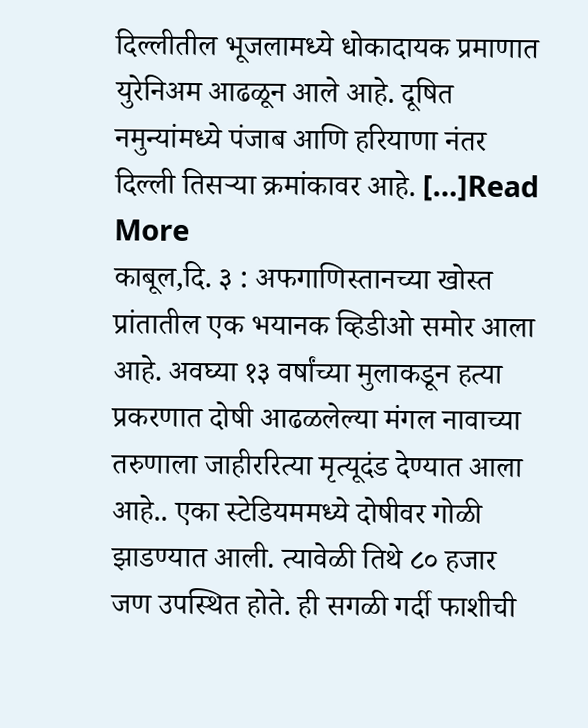दिल्लीतील भूजलामध्ये धोकादायक प्रमाणात युरेनिअम आढळून आले आहे. दूषित नमुन्यांमध्ये पंजाब आणि हरियाणा नंतर दिल्ली तिसऱ्या क्रमांकावर आहे. […]Read More
काबूल,दि. ३ : अफगाणिस्तानच्या खोस्त प्रांतातील एक भयानक व्हिडीओ समोर आला आहे. अवघ्या १३ वर्षांच्या मुलाकडून हत्या प्रकरणात दोषी आढळलेल्या मंगल नावाच्या तरुणाला जाहीररित्या मृत्यूदंड देण्यात आला आहे.. एका स्टेडियममध्ये दोषीवर गोळी झाडण्यात आली. त्यावेळी तिथे ८० हजार जण उपस्थित होते. ही सगळी गर्दी फाशीची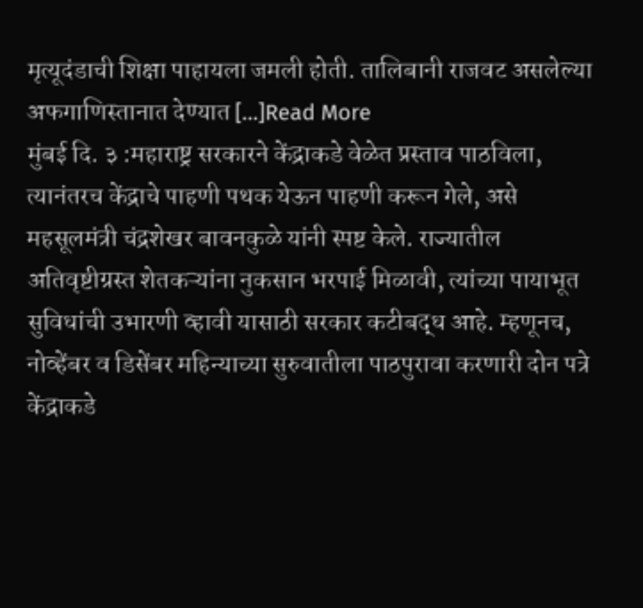मृत्यूदंडाची शिक्षा पाहायला जमली होती. तालिबानी राजवट असलेल्या अफगाणिस्तानात देण्यात […]Read More
मुंबई दि. ३ :महाराष्ट्र सरकारने केंद्राकडे वेळेत प्रस्ताव पाठविला, त्यानंतरच केंद्राचे पाहणी पथक येऊन पाहणी करून गेले, असे महसूलमंत्री चंद्रशेखर बावनकुळे यांनी स्पष्ट केले. राज्यातील अतिवृष्टीग्रस्त शेतकऱ्यांना नुकसान भरपाई मिळावी, त्यांच्या पायाभूत सुविधांची उभारणी व्हावी यासाठी सरकार कटीबद्ध आहे. म्हणूनच, नोव्हेंबर व डिसेंबर महिन्याच्या सुरुवातीला पाठपुरावा करणारी दोन पत्रे केंद्राकडे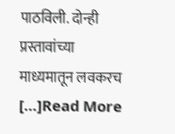पाठविली. दोन्ही प्रस्तावांच्या माध्यमातून लवकरच […]Read More